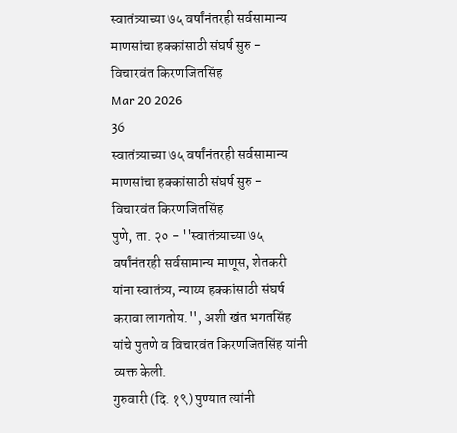स्वातंत्र्याच्या ७५ वर्षांनंतरही सर्वसामान्य माणसांचा हक्कांसाठी संघर्ष सुरु - विचारवंत किरणजितसिंह
Mar 20 2026
36
स्वातंत्र्याच्या ७५ वर्षांनंतरही सर्वसामान्य माणसांचा हक्कांसाठी संघर्ष सुरु - विचारवंत किरणजितसिंह
पुणे, ता. २० - ''स्वातंत्र्याच्या ७५ वर्षांनंतरही सर्वसामान्य माणूस, शेतकरी यांना स्वातंत्र्य, न्याय्य हक्कांसाठी संघर्ष करावा लागतोय.'', अशी खंत भगतसिंह यांचे पुतणे व विचारवंत किरणजितसिंह यांनी व्यक्त केली.
गुरुवारी (दि. १९) पुण्यात त्यांनी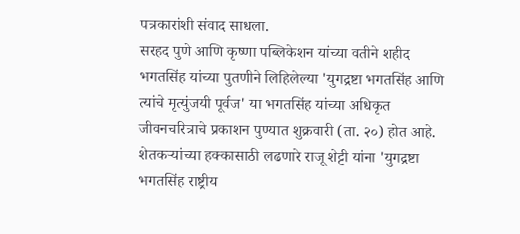पत्रकारांशी संवाद साधला.
सरहद पुणे आणि कृष्णा पब्लिकेशन यांच्या वतीने शहीद भगतसिंह यांच्या पुतणीने लिहिलेल्या 'युगद्रष्टा भगतसिंह आणि त्यांचे मृत्युंजयी पूर्वज' या भगतसिंह यांच्या अधिकृत जीवनचरित्राचे प्रकाशन पुण्यात शुक्रवारी (ता. २०) होत आहे. शेतकऱ्यांच्या हक्कासाठी लढणारे राजू शेट्टी यांना 'युगद्रष्टा भगतसिंह राष्ट्रीय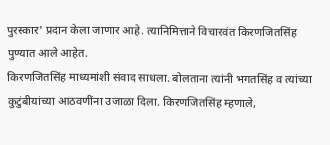पुरस्कार' प्रदान केला जाणार आहे. त्यानिमित्ताने विचारवंत किरणजितसिंह पुण्यात आले आहेत.
किरणजितसिंह माध्यमांशी संवाद साधला. बोलताना त्यांनी भगतसिंह व त्यांच्या कुटुंबीयांच्या आठवणींना उजाळा दिला. किरणजितसिंह म्हणाले,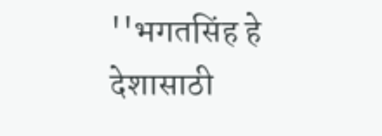''भगतसिंह हे देशासाठी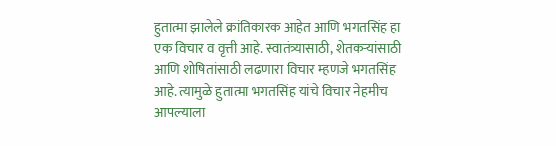हुतात्मा झालेले क्रांतिकारक आहेत आणि भगतसिंह हा एक विचार व वृत्ती आहे. स्वातंत्र्यासाठी, शेतकऱ्यांसाठी आणि शोषितांसाठी लढणारा विचार म्हणजे भगतसिंह आहे. त्यामुळे हुतात्मा भगतसिंह यांचे विचार नेहमीच आपल्याला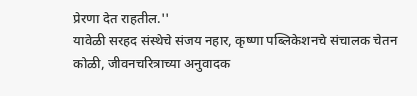प्रेरणा देत राहतील.''
यावेळी सरहद संस्थेचे संजय नहार, कृष्णा पब्लिकेशनचे संचालक चेतन कोळी, जीवनचरित्राच्या अनुवादक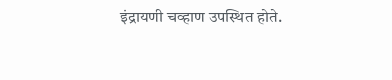इंद्रायणी चव्हाण उपस्थित होते.